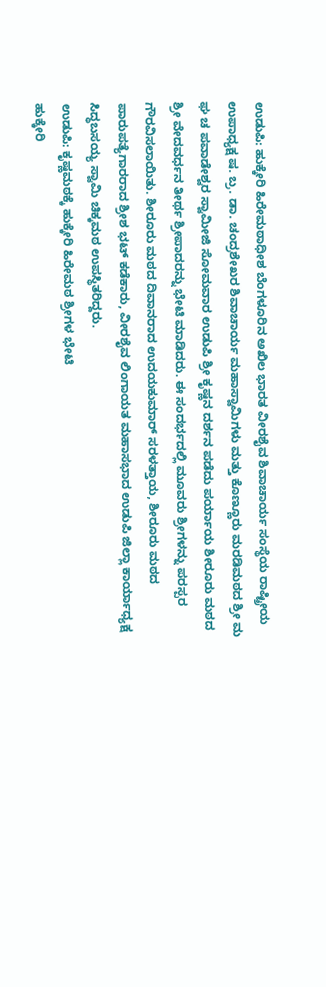ಉಡುಪಿ: ಹುಕ್ಕೇರಿ ಹಿರೇಮಠಾಧೀಶ ಬೆಂಗಳೂರಿನ ಅಖಿಲ ಭಾರತ ವೀರಶೈವ ಶಿವಾಚಾರ್ಯ ಸಂಸ್ಥೆಯ ರಾಷ್ಟ್ರೀಯ ಉಪಾಧ್ಯಕ್ಷ ಷ. ಬ್ರ. ಡಾ. ಚಂದ್ರಶೇಖರ ಶಿವಾಚಾರ್ಯ ಮಹಾಸ್ವಾಮಿಗಳು ಮತ್ತು ಕೊಣ್ಣೂರು ಮರಡಿಮಠದ ಶ್ರೀ ಮ ಘ ಚ ಪವಾಡೇಶ್ವರ ಸ್ವಾಮೀಜಿ ಸೋಮವಾರ ಉಡುಪಿ ಶ್ರೀ ಕೃಷ್ಣನ ದರ್ಶನ ಪಡೆದು ಪರ್ಯಾಯ ಶೀರೂರು ಮಠದ ಶ್ರೀ ವೇದವರ್ಧನ ತೀರ್ಥ ಶ್ರೀಪಾದರನ್ನು ಭೇಟಿ ಮಾಡಿದರು. ಈ ಸಂದರ್ಭದಲ್ಲಿ ಮೂವರು ಶ್ರೀಗಳನ್ನು ಪರಸ್ಪರ ಗೌರವಿಸಲಾಯಿತು. ಶೀರೂರು ಮಠದ ದಿವಾನರಾದ ಉದಯಕುಮಾರ್ ಸರಳತ್ತಾಯ, ಶೀರೂರು ಮಠದ ಪಾರುಪತ್ಯೆಗಾರರಾದ ಶ್ರೀಶ ಭಟ್ ಕಡೆಕಾರು, ವೀರಶೈವ ಲಿಂಗಾಯತ ಮಹಾಸಭಾದ ಉಡುಪಿ ಜಿಲ್ಲಾ ಕಾರ್ಯಾಧ್ಯಕ್ಷ ಸಿದ್ಧಬಸಯ್ಯ ಸ್ವಾಮಿ ಚಿಕ್ಕಮಠ ಉಪಸ್ಥಿತರಿದ್ದರು.
ಉಡುಪಿ: ಕೃಷ್ಣಮಠಕ್ಕೆ ಹುಕ್ಕೇರಿ ಹಿರೇಮಠ ಶ್ರೀಗಳ ಭೇಟಿ
ಹುಕ್ಕೇರಿ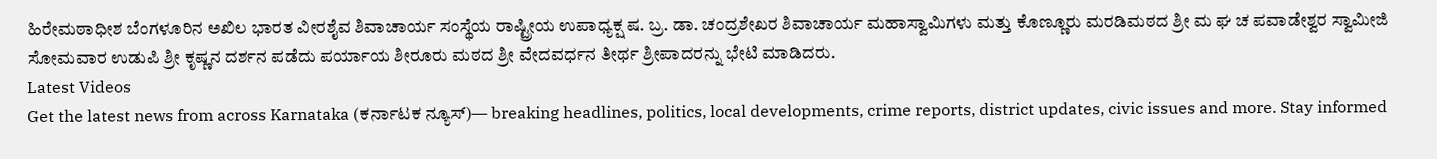ಹಿರೇಮಠಾಧೀಶ ಬೆಂಗಳೂರಿನ ಅಖಿಲ ಭಾರತ ವೀರಶೈವ ಶಿವಾಚಾರ್ಯ ಸಂಸ್ಥೆಯ ರಾಷ್ಟ್ರೀಯ ಉಪಾಧ್ಯಕ್ಷ ಷ. ಬ್ರ. ಡಾ. ಚಂದ್ರಶೇಖರ ಶಿವಾಚಾರ್ಯ ಮಹಾಸ್ವಾಮಿಗಳು ಮತ್ತು ಕೊಣ್ಣೂರು ಮರಡಿಮಠದ ಶ್ರೀ ಮ ಘ ಚ ಪವಾಡೇಶ್ವರ ಸ್ವಾಮೀಜಿ ಸೋಮವಾರ ಉಡುಪಿ ಶ್ರೀ ಕೃಷ್ಣನ ದರ್ಶನ ಪಡೆದು ಪರ್ಯಾಯ ಶೀರೂರು ಮಠದ ಶ್ರೀ ವೇದವರ್ಧನ ತೀರ್ಥ ಶ್ರೀಪಾದರನ್ನು ಭೇಟಿ ಮಾಡಿದರು.
Latest Videos
Get the latest news from across Karnataka (ಕರ್ನಾಟಕ ನ್ಯೂಸ್)— breaking headlines, politics, local developments, crime reports, district updates, civic issues and more. Stay informed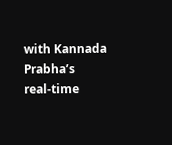with Kannada Prabha’s real‑time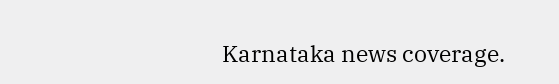Karnataka news coverage.